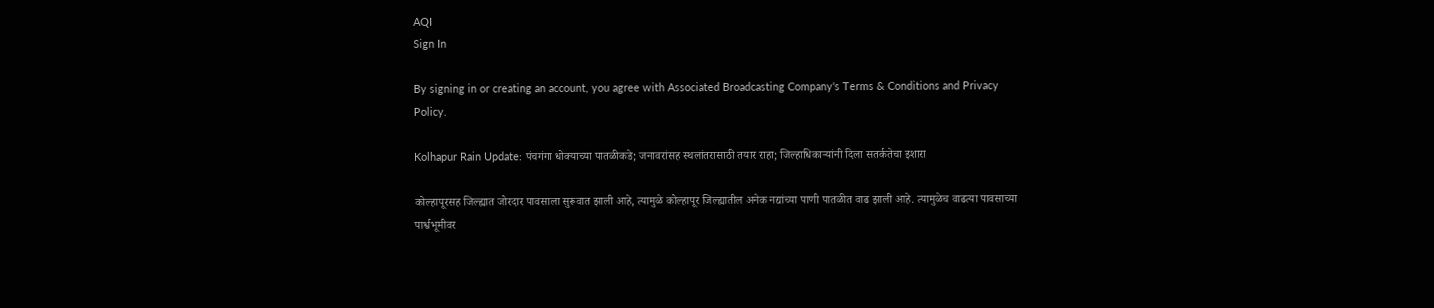AQI
Sign In

By signing in or creating an account, you agree with Associated Broadcasting Company's Terms & Conditions and Privacy Policy.

Kolhapur Rain Update: पंचगंगा धोक्याच्या पातळीकडे; जनावरांसह स्थलांतरासाठी तयार राहा; जिल्हाधिकाऱ्यांनी दिला सतर्कतेचा इशारा

कोल्हापूरसह जिल्ह्यात जोरदार पावसाला सुरूवात झाली आहे, त्यामुळे कोल्हापूर जिल्ह्यातील अनेक नद्यांच्या पाणी पातळीत वाढ झाली आहे. त्यामुळेच वाढत्या पावसाच्या पार्श्वभूमीवर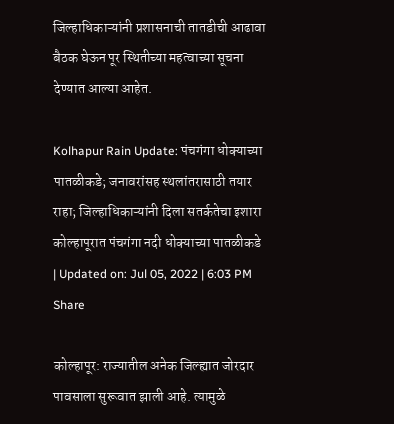जिल्हाधिकाऱ्यांनी प्रशासनाची तातडीची आढावा बैठक घेऊन पूर स्थितीच्या महत्वाच्या सूचना देण्यात आल्या आहेत.

Kolhapur Rain Update: पंचगंगा धोक्याच्या पातळीकडे; जनावरांसह स्थलांतरासाठी तयार राहा; जिल्हाधिकाऱ्यांनी दिला सतर्कतेचा इशारा
कोल्हापूरात पंचगंगा नदी धोक्याच्या पातळीकडे
| Updated on: Jul 05, 2022 | 6:03 PM
Share

कोल्हापूर: राज्यातील अनेक जिल्ह्यात जोरदार पावसाला सुरूवात झाली आहे. त्यामुळे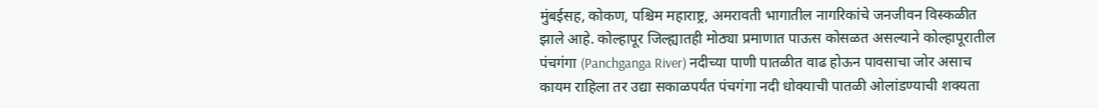मुंबईसह, कोकण, पश्चिम महाराष्ट्र, अमरावती भागातील नागरिकांचे जनजीवन विस्कळीत झाले आहे. कोल्हापूर जिल्ह्यातही मोठ्या प्रमाणात पाऊस कोसळत असल्याने कोल्हापूरातील पंचगंगा (Panchganga River) नदीच्या पाणी पातळीत वाढ होऊन पावसाचा जोर असाच कायम राहिला तर उद्या सकाळपर्यंत पंचगंगा नदी धोक्याची पातळी ओलांडण्याची शक्यता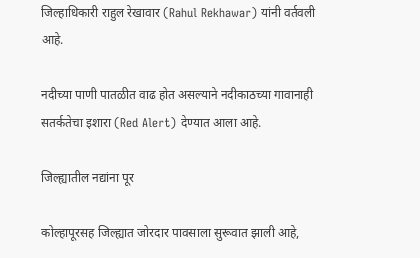जिल्हाधिकारी राहुल रेखावार (Rahul Rekhawar) यांनी वर्तवली आहे.

नदीच्या पाणी पातळीत वाढ होत असल्याने नदीकाठच्या गावानाही सतर्कतेचा इशारा (Red Alert) देण्यात आला आहे.

जिल्ह्यातील नद्यांना पूर

कोल्हापूरसह जिल्ह्यात जोरदार पावसाला सुरूवात झाली आहे,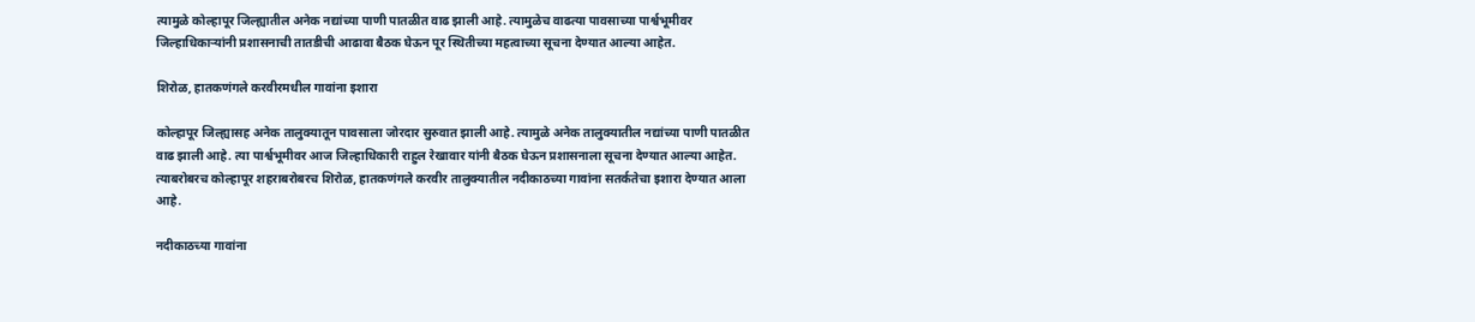त्यामुळे कोल्हापूर जिल्ह्यातील अनेक नद्यांच्या पाणी पातळीत वाढ झाली आहे. त्यामुळेच वाढत्या पावसाच्या पार्श्वभूमीवर जिल्हाधिकाऱ्यांनी प्रशासनाची तातडीची आढावा बैठक घेऊन पूर स्थितीच्या महत्वाच्या सूचना देण्यात आल्या आहेत.

शिरोळ, हातकणंगले करवीरमधील गावांना इशारा

कोल्हापूर जिल्ह्यासह अनेक तालुक्यातून पावसाला जोरदार सुरुवात झाली आहे. त्यामुळे अनेक तालुक्यातील नद्यांच्या पाणी पातळीत वाढ झाली आहे. त्या पार्श्वभूमीवर आज जिल्हाधिकारी राहुल रेखावार यांनी बैठक घेऊन प्रशासनाला सूचना देण्यात आल्या आहेत. त्याबरोबरच कोल्हापूर शहराबरोबरच शिरोळ, हातकणंगले करवीर तालुक्यातील नदीकाठच्या गावांना सतर्कतेचा इशारा देण्यात आला आहे.

नदीकाठच्या गावांना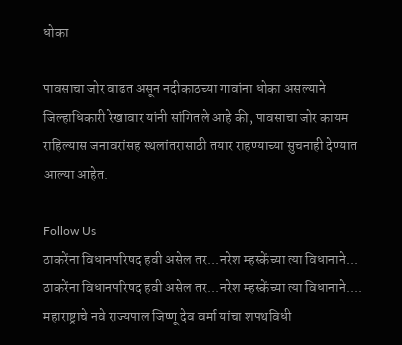धोका

पावसाचा जोर वाढत असून नदीकाठच्या गावांना धोका असल्याने जिल्हाधिकारी रेखावार यांनी सांगितले आहे की, पावसाचा जोर कायम राहिल्यास जनावरांसह स्थलांतरासाठी तयार राहण्याच्या सुचनाही देण्यात आल्या आहेत.

Follow Us
ठाकरेंना विधानपरिषद हवी असेल तर...नरेश म्हस्केंच्या त्या विधानाने...
ठाकरेंना विधानपरिषद हवी असेल तर...नरेश म्हस्केंच्या त्या विधानाने....
महाराष्ट्राचे नवे राज्यपाल जिष्णू देव वर्मा यांचा शपथविधी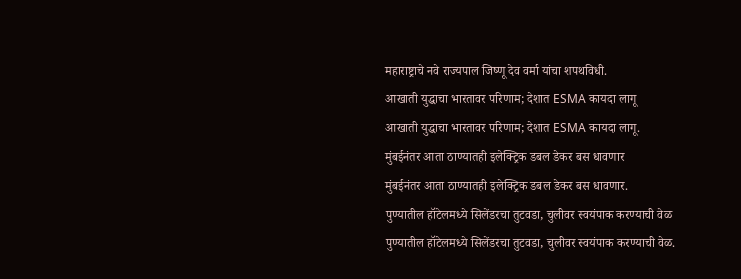महाराष्ट्राचे नवे राज्यपाल जिष्णू देव वर्मा यांचा शपथविधी.
आखाती युद्धाचा भारतावर परिणाम; देशात ESMA कायदा लागू
आखाती युद्धाचा भारतावर परिणाम; देशात ESMA कायदा लागू.
मुंबईनंतर आता ठाण्यातही इलेक्ट्रिक डबल डेकर बस धावणार
मुंबईनंतर आता ठाण्यातही इलेक्ट्रिक डबल डेकर बस धावणार.
पुण्यातील हॉटेलमध्ये सिलेंडरचा तुटवडा, चुलीवर स्वयंपाक करण्याची वेळ
पुण्यातील हॉटेलमध्ये सिलेंडरचा तुटवडा, चुलीवर स्वयंपाक करण्याची वेळ.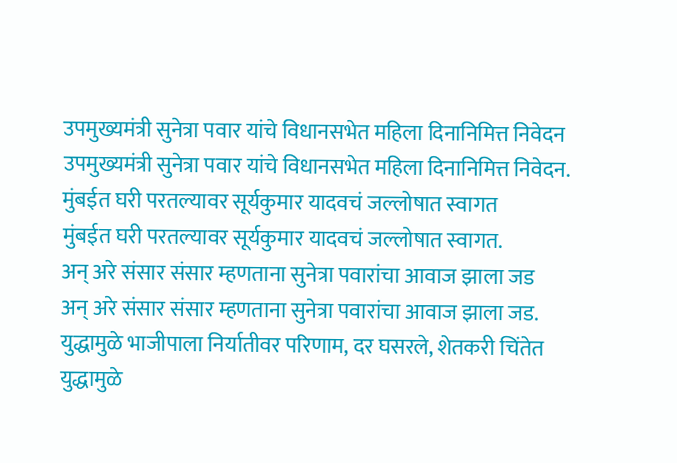उपमुख्यमंत्री सुनेत्रा पवार यांचे विधानसभेत महिला दिनानिमित्त निवेदन
उपमुख्यमंत्री सुनेत्रा पवार यांचे विधानसभेत महिला दिनानिमित्त निवेदन.
मुंबईत घरी परतल्यावर सूर्यकुमार यादवचं जल्लोषात स्वागत
मुंबईत घरी परतल्यावर सूर्यकुमार यादवचं जल्लोषात स्वागत.
अन् अरे संसार संसार म्हणताना सुनेत्रा पवारांचा आवाज झाला जड
अन् अरे संसार संसार म्हणताना सुनेत्रा पवारांचा आवाज झाला जड.
युद्धामुळे भाजीपाला निर्यातीवर परिणाम, दर घसरले, शेतकरी चिंतेत
युद्धामुळे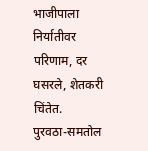भाजीपाला निर्यातीवर परिणाम, दर घसरले, शेतकरी चिंतेत.
पुरवठा-समतोल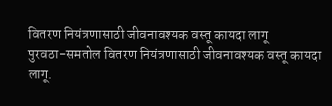वितरण नियंत्रणासाठी जीवनावश्यक वस्तू कायदा लागू
पुरवठा-समतोल वितरण नियंत्रणासाठी जीवनावश्यक वस्तू कायदा लागू.